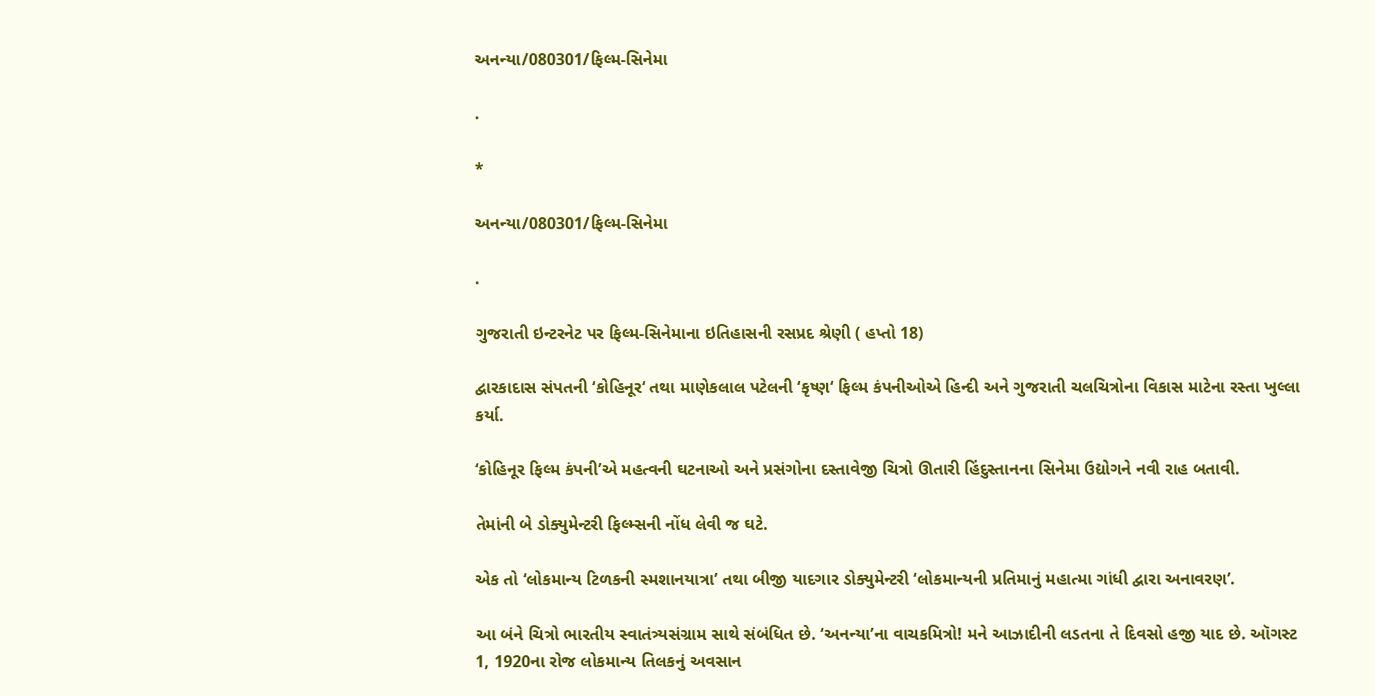અનન્યા/080301/ફિલ્મ-સિનેમા

.

*

અનન્યા/080301/ફિલ્મ-સિનેમા

.

ગુજરાતી ઇન્ટરનેટ પર ફિલ્મ-સિનેમાના ઇતિહાસની રસપ્રદ શ્રેણી ( હપ્તો 18)

દ્વારકાદાસ સંપતની ‘કોહિનૂર‘ તથા માણેકલાલ પટેલની ‘કૃષ્ણ‘ ફિલ્મ કંપનીઓએ હિન્દી અને ગુજરાતી ચલચિત્રોના વિકાસ માટેના રસ્તા ખુલ્લા કર્યા.

‘કોહિનૂર ફિલ્મ કંપની’એ મહત્વની ઘટનાઓ અને પ્રસંગોના દસ્તાવેજી ચિત્રો ઊતારી હિંદુસ્તાનના સિનેમા ઉદ્યોગને નવી રાહ બતાવી.

તેમાંની બે ડોક્યુમેન્ટરી ફિલ્મ્સની નોંધ લેવી જ ઘટે.

એક તો ‘લોકમાન્ય ટિળકની સ્મશાનયાત્રા’ તથા બીજી યાદગાર ડોક્યુમેન્ટરી ‘લોકમાન્યની પ્રતિમાનું મહાત્મા ગાંધી દ્વારા અનાવરણ’.

આ બંને ચિત્રો ભારતીય સ્વાતંત્ર્યસંગ્રામ સાથે સંબંધિત છે. ‘અનન્યા’ના વાચકમિત્રો! મને આઝાદીની લડતના તે દિવસો હજી યાદ છે. ઑગસ્ટ 1, 1920ના રોજ લોકમાન્ય તિલકનું અવસાન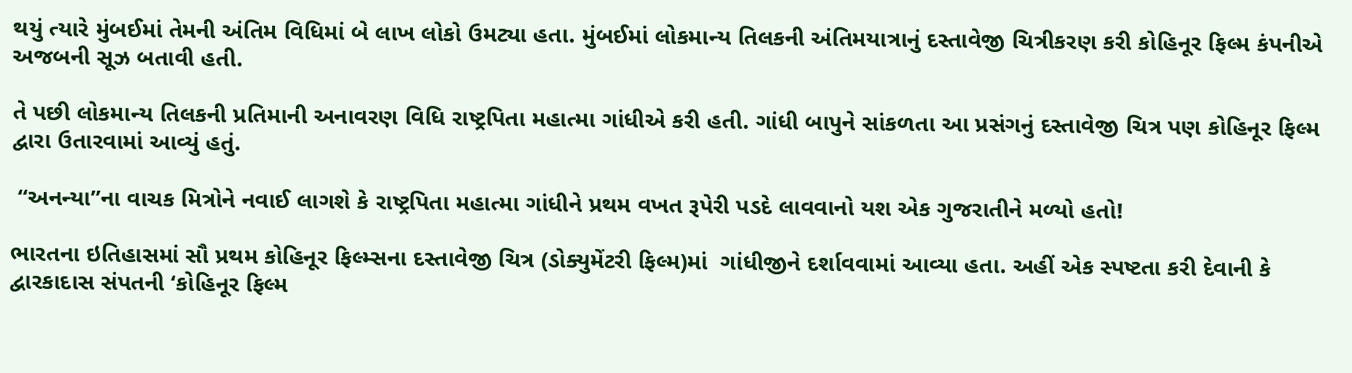થયું ત્યારે મુંબઈમાં તેમની અંતિમ વિધિમાં બે લાખ લોકો ઉમટ્યા હતા. મુંબઈમાં લોકમાન્ય તિલકની અંતિમયાત્રાનું દસ્તાવેજી ચિત્રીકરણ કરી કોહિનૂર ફિલ્મ કંપનીએ અજબની સૂઝ બતાવી હતી.

તે પછી લોકમાન્ય તિલકની પ્રતિમાની અનાવરણ વિધિ રાષ્ટ્રપિતા મહાત્મા ગાંધીએ કરી હતી. ગાંધી બાપુને સાંકળતા આ પ્રસંગનું દસ્તાવેજી ચિત્ર પણ કોહિનૂર ફિલ્મ દ્વારા ઉતારવામાં આવ્યું હતું.

 “અનન્યા”ના વાચક મિત્રોને નવાઈ લાગશે કે રાષ્ટ્રપિતા મહાત્મા ગાંધીને પ્રથમ વખત રૂપેરી પડદે લાવવાનો યશ એક ગુજરાતીને મળ્યો હતો!

ભારતના ઇતિહાસમાં સૌ પ્રથમ કોહિનૂર ફિલ્મ્સના દસ્તાવેજી ચિત્ર (ડોક્યુમેંટરી ફિલ્મ)માં  ગાંધીજીને દર્શાવવામાં આવ્યા હતા. અહીં એક સ્પષ્ટતા કરી દેવાની કે દ્વારકાદાસ સંપતની ‘કોહિનૂર ફિલ્મ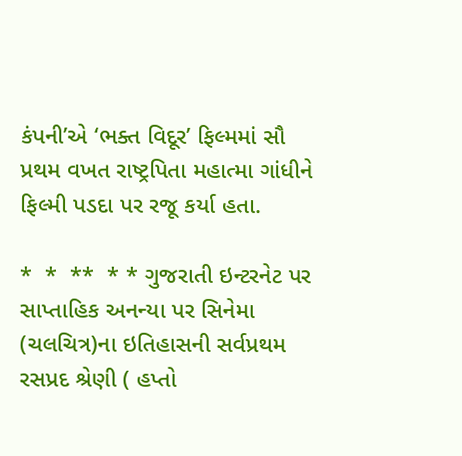કંપની’એ ‘ભક્ત વિદૂર’ ફિલ્મમાં સૌ પ્રથમ વખત રાષ્ટ્રપિતા મહાત્મા ગાંધીને ફિલ્મી પડદા પર રજૂ કર્યા હતા.

*  *  **  * * ગુજરાતી ઇન્ટરનેટ પર સાપ્તાહિક અનન્યા પર સિનેમા (ચલચિત્ર)ના ઇતિહાસની સર્વપ્રથમ રસપ્રદ શ્રેણી ( હપ્તો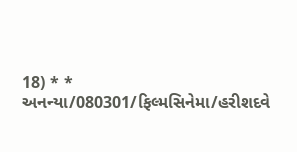18) * * અનન્યા/080301/ફિલ્મસિનેમા/હરીશદવે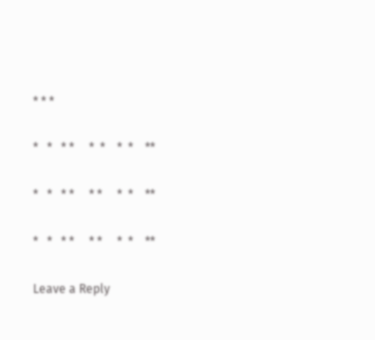* * *

*   *   * *     *  *    *  *    **

*   *   * *     * *     *  *    **

*   *   * *     * *     *  *    **

Leave a Reply